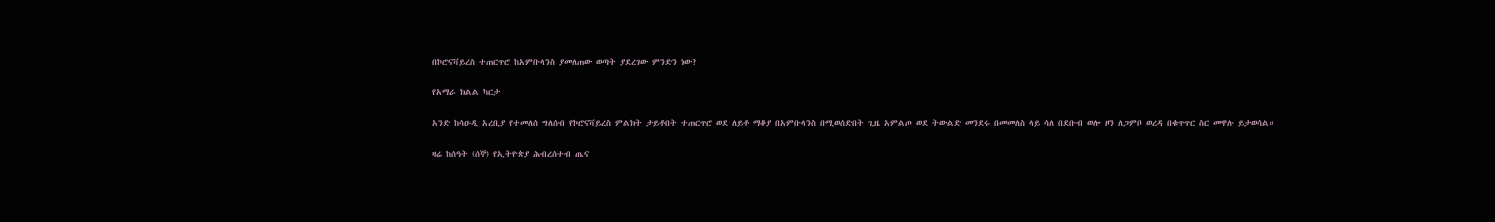በኮሮናቫይረስ ተጠርጥሮ ከአምቡላንስ ያመለጠው ወጣት ያደረገው ምንድን ነው?

የአማራ ክልል ካርታ

አንድ ከሳዑዲ አረቢያ የተመለሰ ግለሰብ የኮሮናቫይረስ ምልክት ታይቶበት ተጠርጥሮ ወደ ለይቶ ማቆያ በአምቡላንስ በሚወሰድበት ጊዜ አምልጦ ወደ ትውልድ መንደሩ በመመለስ ላይ ሳለ በደቡብ ወሎ ዞን ለጋምቦ ወረዳ በቁጥጥር ስር መዋሉ ይታወሳል።

ዛሬ ከሰዓት (ሰኞ) የኢትዮጵያ ሕብረሰተብ ጤና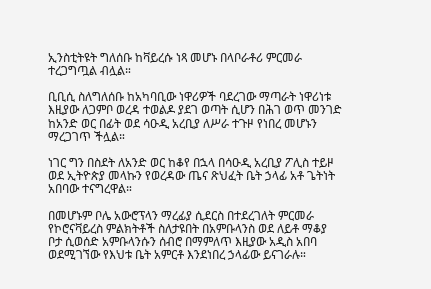ኢንስቲትዩት ግለሰቡ ከቫይረሱ ነጻ መሆኑ በላቦራቶሪ ምርመራ ተረጋግጧል ብሏል።

ቢቢሲ ስለግለሰቡ ከአካባቢው ነዋሪዎች ባደረገው ማጣራት ነዋሪነቱ እዚያው ለጋምቦ ወረዳ ተወልዶ ያደገ ወጣት ሲሆን በሕገ ወጥ መንገድ ከአንድ ወር በፊት ወደ ሳዑዲ አረቢያ ለሥራ ተጉዞ የነበረ መሆኑን ማረጋገጥ ችሏል።

ነገር ግን በስደት ለአንድ ወር ከቆየ በኋላ በሳዑዲ አረቢያ ፖሊስ ተይዞ ወደ ኢትዮጵያ መላኩን የወረዳው ጤና ጽህፈት ቤት ኃላፊ አቶ ጌትነት አበባው ተናግረዋል።

በመሆኑም ቦሌ አውሮፕላን ማረፊያ ሲደርስ በተደረገለት ምርመራ የኮሮናቫይረስ ምልክትቶች ስለታዩበት በአምቡላንስ ወደ ለይቶ ማቆያ ቦታ ሲወሰድ አምቡላንሱን ሰብሮ በማምለጥ እዚያው አዲስ አበባ ወደሚገኘው የእህቱ ቤት አምርቶ እንደነበረ ኃላፊው ይናገራሉ።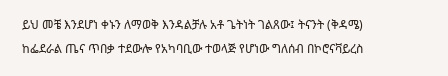ይህ መቼ እንደሆነ ቀኑን ለማወቅ እንዳልቻሉ አቶ ጌትነት ገልጸው፤ ትናንት (ቅዳሜ) ከፌደራል ጤና ጥበቃ ተደውሎ የአካባቢው ተወላጅ የሆነው ግለሰብ በኮሮናቫይረስ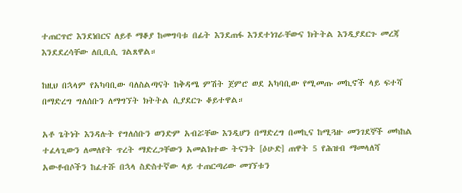ተጠርጥሮ እንደነበርና ለይቶ ማቆያ ከመግባቱ በፊት እንደጠፋ እንደተነገራቸውና ክትትል እንዲያደርጉ መረጃ እንደደረሳቸው ለቢቢሲ ገልጸዋል።

ከዚህ በኋላም የአካባቢው ባለስልጣናት ከቅዳሜ ምሽት ጀምሮ ወደ አካባቢው የሚመጡ መኪኖች ላይ ፍተሻ በማድረግ ግለሰቡን ለማግኘት ክትትል ሲያደርጉ ቆይተዋል።

አቶ ጌትነት እንዳሉት የግለሰቡን ወንድም አብሯቸው እንዲሆን በማድረግ በመኪና ከሚጓዙ መንገደኞች መካከል ተፈላጊውን ለመለየት ጥረት ማድረጋቸውን አመልክተው ትናንት [ዕሁድ] ጠዋት 5 የሕዝብ ማመላለሻ አውቶብሶችን ከፈተሹ በኋላ ስድስተኛው ላይ ተጠርጣሪው መገኘቱን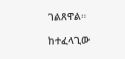ገልጸዋል።

ከተፈላጊው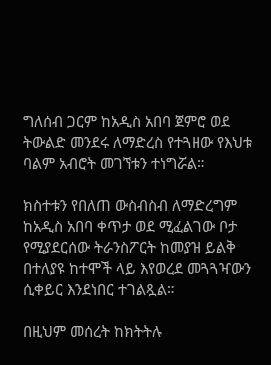ግለሰብ ጋርም ከአዲስ አበባ ጀምሮ ወደ ትውልድ መንደሩ ለማድረስ የተጓዘው የእህቱ ባልም አብሮት መገኘቱን ተነግሯል።

ክስተቱን የበለጠ ውስብስብ ለማድረግም ከአዲስ አበባ ቀጥታ ወደ ሚፈልገው ቦታ የሚያደርሰው ትራንስፖርት ከመያዝ ይልቅ በተለያዩ ከተሞች ላይ እየወረደ መጓጓዣውን ሲቀይር እንደነበር ተገልጿል።

በዚህም መሰረት ከክትትሉ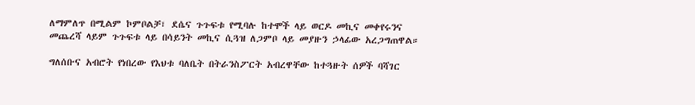ለማምለጥ በሚልም ኮምቦልቻ፣ ደሴና ጉጉፍቱ የሚባሉ ከተሞች ላይ ወርዶ መኪና መቀየሩንና መጨረሻ ላይም ጉጉፍቱ ላይ በሳይንት መኪና ሲጓዝ ለጋምቦ ላይ መያዙን ኃላፊው አረጋግጠዋል።

ግለሰቡና አብሮት የነበረው የእህቱ ባለቤት በትራንስፖርት አብረዋቸው ከተጓዙት ሰዎች ባሻገር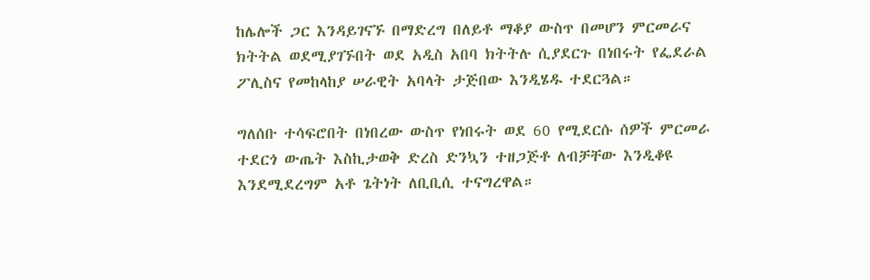ከሌሎች ጋር እንዳይገናኙ በማድረግ በለይቶ ማቆያ ውስጥ በመሆን ምርመራና ክትትል ወደሚያገኙበት ወደ አዲስ አበባ ክትትሉ ሲያደርጉ በነበሩት የፌደራል ፖሊስና የመከላከያ ሠራዊት አባላት ታጅበው እንዲሄዱ ተደርጓል።

ግለሰቡ ተሳፍሮበት በነበረው ውስጥ የነበሩት ወደ 60 የሚደርሱ ሰዎች ምርመራ ተደርጎ ውጤት እስኪታወቅ ድረስ ድንኳን ተዘጋጅቶ ለብቻቸው እንዲቆዩ እንደሚደረግም አቶ ጌትነት ለቢቢሲ ተናግረዋል።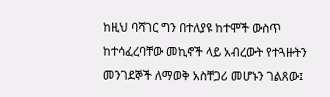ከዚህ ባሻገር ግን በተለያዩ ከተሞች ውስጥ ከተሳፈረባቸው መኪኖች ላይ አብረውት የተጓዙትን መንገደኞች ለማወቅ አስቸጋሪ መሆኑን ገልጸው፤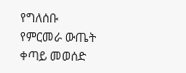የግለሰቡ የምርመራ ውጤት ቀጣይ መወሰድ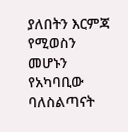ያለበትን እርምጃ የሚወስን መሆኑን የአካባቢው ባለስልጣናት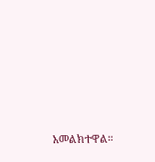አመልክተዋል።